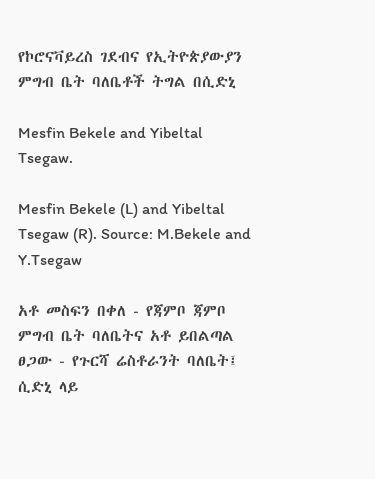የኮሮናቫይረስ ገደብና የኢትዮጵያውያን ምግብ ቤት ባለቤቶች ትግል በሲድኒ

Mesfin Bekele and Yibeltal Tsegaw.

Mesfin Bekele (L) and Yibeltal Tsegaw (R). Source: M.Bekele and Y.Tsegaw

አቶ መስፍን በቀለ - የጃምቦ ጃምቦ ምግብ ቤት ባለቤትና አቶ ይበልጣል ፀጋው - የጉርሻ ሬስቶራንት ባለቤት፤ ሲድኒ ላይ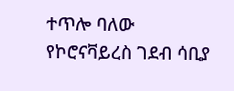ተጥሎ ባለው የኮሮናቫይረስ ገደብ ሳቢያ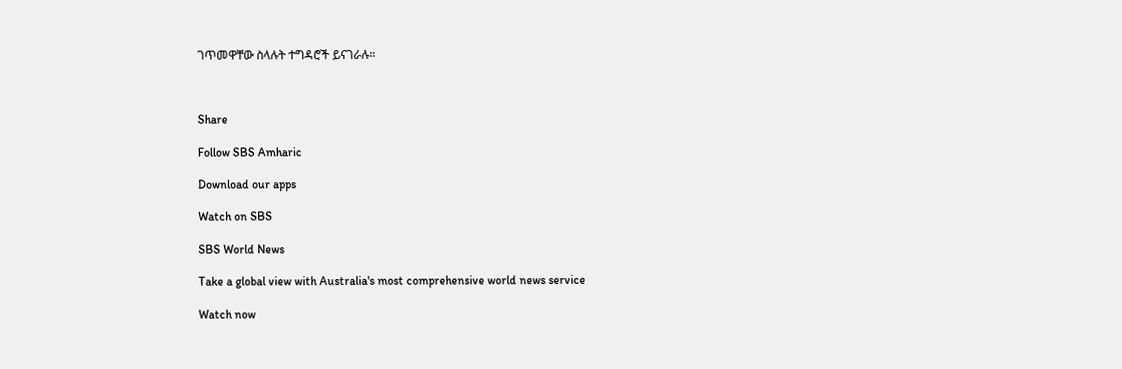ገጥመዋቸው ስላሉት ተግዳሮች ይናገራሉ።



Share

Follow SBS Amharic

Download our apps

Watch on SBS

SBS World News

Take a global view with Australia's most comprehensive world news service

Watch now